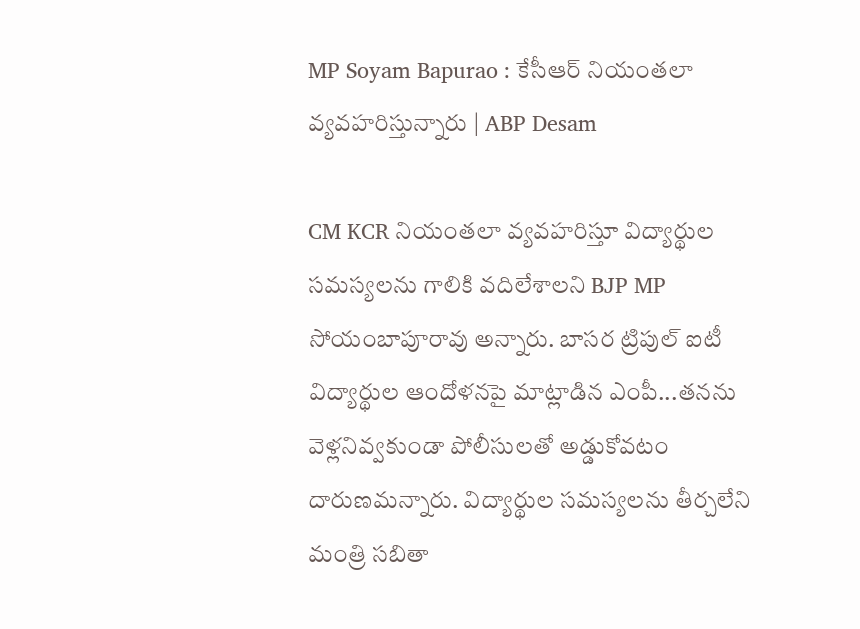MP Soyam Bapurao : కేసీఆర్ నియంతలా వ్యవహరిస్తున్నారు | ABP Desam

CM KCR నియంతలా వ్యవహరిస్తూ విద్యార్థుల సమస్యలను గాలికి వదిలేశాలని BJP MP సోయంబాపూరావు అన్నారు. బాసర ట్రిపుల్ ఐటీ విద్యార్థుల ఆందోళనపై మాట్లాడిన ఎంపీ...తనను వెళ్లనివ్వకుండా పోలీసులతో అడ్డుకోవటం దారుణమన్నారు. విద్యార్థుల సమస్యలను తీర్చలేని మంత్రి సబితా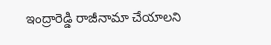ఇంద్రారెడ్డి రాజీనామా చేయాలని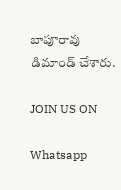బాపూరావు డిమాండ్ చేశారు.

JOIN US ON

Whatsapp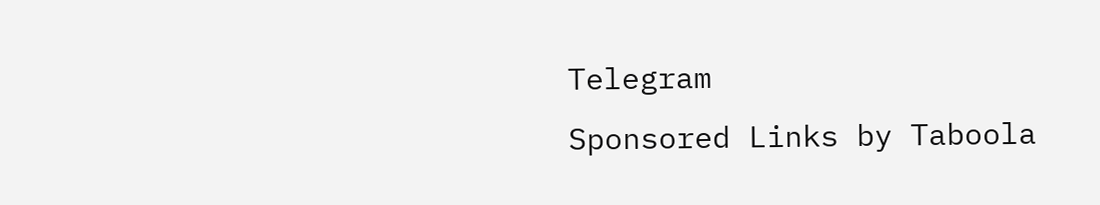Telegram
Sponsored Links by Taboola